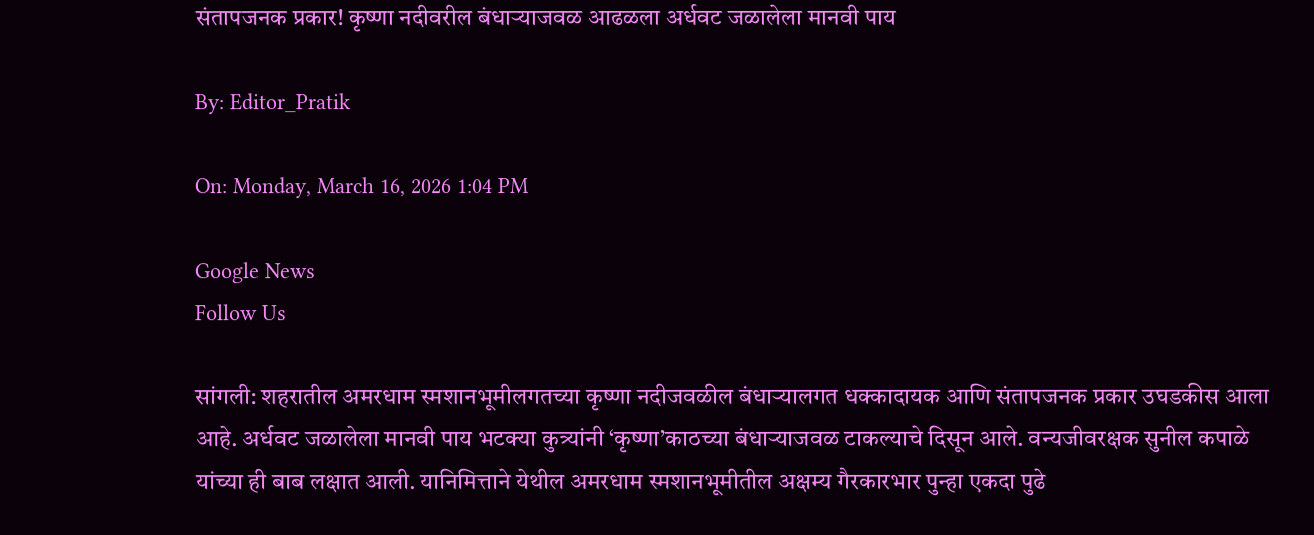संतापजनक प्रकार! कृष्णा नदीवरील बंधाऱ्याजवळ आढळला अर्धवट जळालेला मानवी पाय

By: Editor_Pratik

On: Monday, March 16, 2026 1:04 PM

Google News
Follow Us

सांगली: शहरातील अमरधाम स्मशानभूमीलगतच्या कृष्णा नदीजवळील बंधाऱ्यालगत धक्कादायक आणि संतापजनक प्रकार उघडकीस आला आहे. अर्धवट जळालेला मानवी पाय भटक्या कुत्र्यांनी ‘कृष्णा’काठच्या बंधाऱ्याजवळ टाकल्याचे दिसून आले. वन्यजीवरक्षक सुनील कपाळे यांच्या ही बाब लक्षात आली. यानिमित्ताने येथील अमरधाम स्मशानभूमीतील अक्षम्य गैरकारभार पुन्हा एकदा पुढे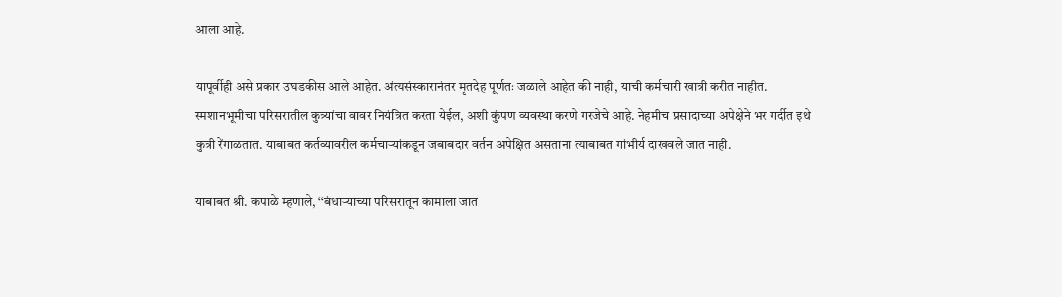आला आहे.

यापूर्वीही असे प्रकार उघडकीस आले आहेत. अंत्यसंस्कारानंतर मृतदेह पूर्णतः जळाले आहेत की नाही, याची कर्मचारी खात्री करीत नाहीत. स्मशानभूमीचा परिसरातील कुत्र्यांचा वावर नियंत्रित करता येईल, अशी कुंपण व्यवस्था करणे गरजेचे आहे. नेहमीच प्रसादाच्या अपेक्षेने भर गर्दीत इथे कुत्री रेंगाळतात. याबाबत कर्तव्यावरील कर्मचाऱ्यांकडून जबाबदार वर्तन अपेक्षित असताना त्याबाबत गांभीर्य दाखवले जात नाही.

याबाबत श्री. कपाळे म्हणाले, ‘‘बंधाऱ्याच्या परिसरातून कामाला जात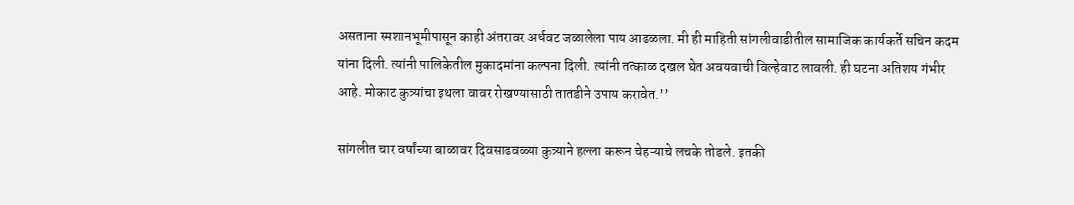असताना स्मशानभूमीपासून काही अंतरावर अर्धवट जळालेला पाय आढळला. मी ही माहिती सांगलीवाडीतील सामाजिक कार्यकर्ते सचिन कदम यांना दिली. त्यांनी पालिकेतील मुकादमांना कल्पना दिली. त्यांनी तत्काळ दखल घेत अवयवाची विल्हेवाट लावली. ही घटना अतिशय गंभीर आहे. मोकाट कुत्र्यांचा इथला वावर रोखण्यासाठी तातडीने उपाय करावेत.’’

सांगलीत चार वर्षांच्या बाळावर दिवसाढवळ्या कुत्र्याने हल्ला करून चेहऱ्याचे लचके तोडले. इतकी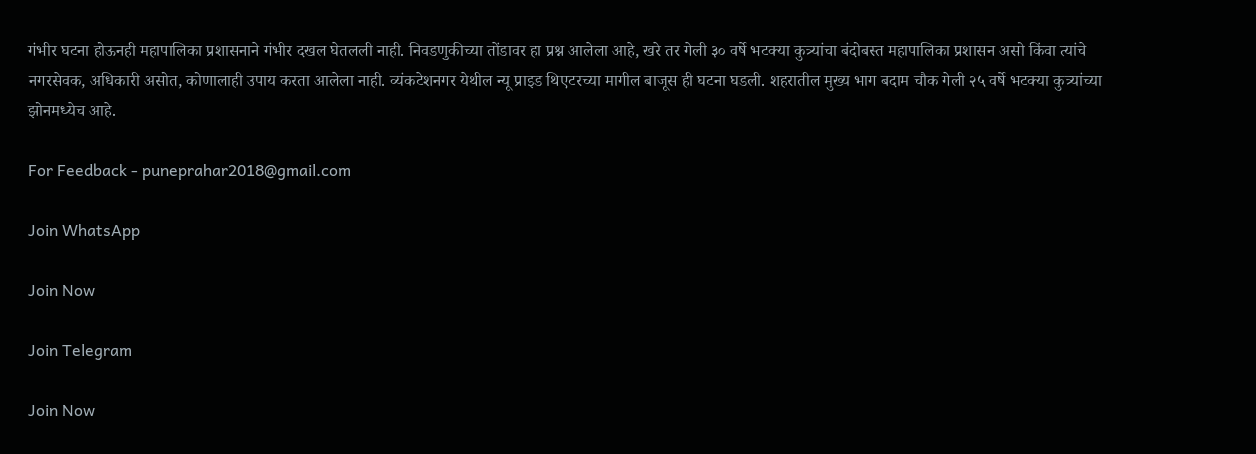गंभीर घटना होऊनही महापालिका प्रशासनाने गंभीर दखल घेतलली नाही. निवडणुकीच्या तोंडावर हा प्रश्न आलेला आहे, खरे तर गेली ३० वर्षे भटक्या कुत्र्यांचा बंदोबस्त महापालिका प्रशासन असो किंवा त्यांचे नगरसेवक, अधिकारी असोत, कोणालाही उपाय करता आलेला नाही. व्यंकटेशनगर येथील न्यू प्राइड थिएटरच्या मागील बाजूस ही घटना घडली. शहरातील मुख्य भाग बदाम चौक गेली २५ वर्षे भटक्या कुत्र्यांच्या झोनमध्येच आहे.

For Feedback - puneprahar2018@gmail.com

Join WhatsApp

Join Now

Join Telegram

Join Now